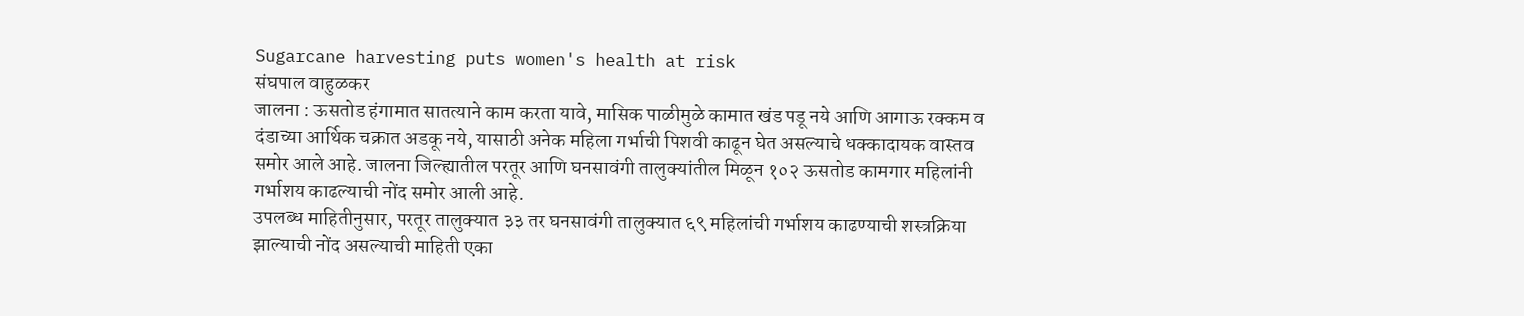Sugarcane harvesting puts women's health at risk
संघपाल वाहुळकर
जालना : ऊसतोड हंगामात सातत्याने काम करता यावे, मासिक पाळीमुळे कामात खंड पडू नये आणि आगाऊ रक्कम व दंडाच्या आर्थिक चक्रात अडकू नये, यासाठी अनेक महिला गर्भाची पिशवी काढून घेत असल्याचे धक्कादायक वास्तव समोर आले आहे. जालना जिल्ह्यातील परतूर आणि घनसावंगी तालुक्यांतील मिळून १०२ ऊसतोड कामगार महिलांनी गर्भाशय काढल्याची नोंद समोर आली आहे.
उपलब्ध माहितीनुसार, परतूर तालुक्यात ३३ तर घनसावंगी तालुक्यात ६९ महिलांची गर्भाशय काढण्याची शस्त्रक्रिया झाल्याची नोंद असल्याची माहिती एका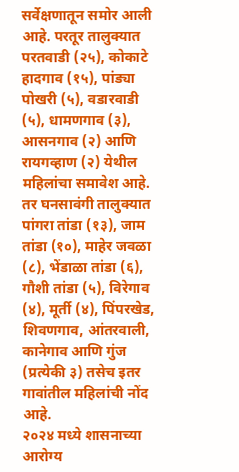सर्वेक्षणातून समोर आली आहे. परतूर तालुक्यात परतवाडी (२५), कोकाटे हादगाव (१५), पांड्या पोखरी (५), वडारवाडी (५), धामणगाव (३), आसनगाव (२) आणि रायगव्हाण (२) येथील महिलांचा समावेश आहे. तर घनसावंगी तालुक्यात पांगरा तांडा (१३), जाम तांडा (१०), माहेर जवळा (८), भेंडाळा तांडा (६), गौशी तांडा (५), विरेगाव (४), मूर्ती (४), पिंपरखेड, शिवणगाव, आंतरवाली, कानेगाव आणि गुंज (प्रत्येकी ३) तसेच इतर गावांतील महिलांची नोंद आहे.
२०२४ मध्ये शासनाच्या आरोग्य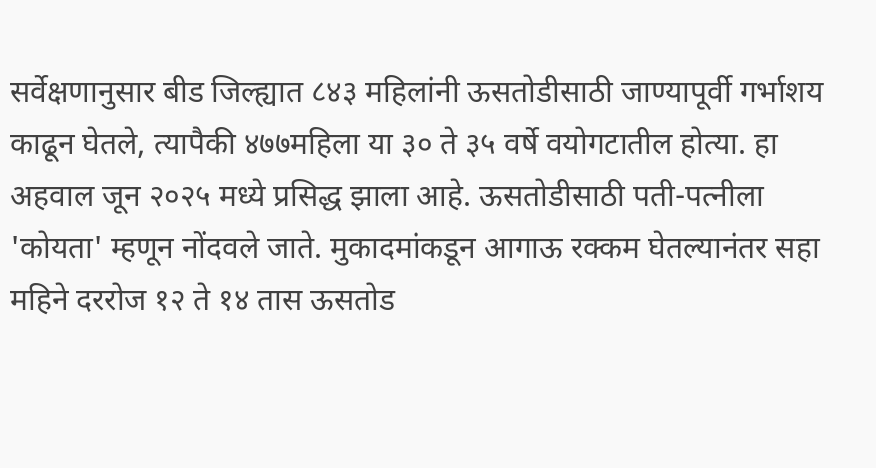सर्वेक्षणानुसार बीड जिल्ह्यात ८४३ महिलांनी ऊसतोडीसाठी जाण्यापूर्वी गर्भाशय काढून घेतले, त्यापैकी ४७७महिला या ३० ते ३५ वर्षे वयोगटातील होत्या. हा अहवाल जून २०२५ मध्ये प्रसिद्ध झाला आहे. ऊसतोडीसाठी पती-पत्नीला 'कोयता' म्हणून नोंदवले जाते. मुकादमांकडून आगाऊ रक्कम घेतल्यानंतर सहा महिने दररोज १२ ते १४ तास ऊसतोड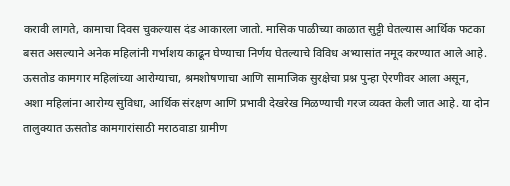करावी लागते, कामाचा दिवस चुकल्यास दंड आकारला जातो. मासिक पाळीच्या काळात सुट्टी घेतल्यास आर्थिक फटका बसत असल्याने अनेक महिलांनी गर्भाशय काढून घेण्याचा निर्णय घेतल्याचे विविध अभ्यासांत नमूद करण्यात आले आहे.
ऊसतोड कामगार महिलांच्या आरोग्याचा, श्रमशोषणाचा आणि सामाजिक सुरक्षेचा प्रश्न पुन्हा ऐरणीवर आला असून, अशा महिलांना आरोग्य सुविधा, आर्थिक संरक्षण आणि प्रभावी देखरेख मिळण्याची गरज व्यक्त केली जात आहे. या दोन तालुक्यात ऊसतोड कामगारांसाठी मराठवाडा ग्रामीण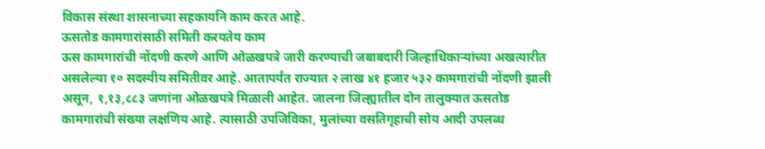विकास संस्था शासनाच्या सहकायनि काम करत आहे.
ऊसतोड कामगारांसाठी समिती करयतेय काम
ऊस कामगारांची नोंदणी करणे आणि ओळखपत्रे जारी करण्याची जबाबदारी जिल्हाधिकाऱ्यांच्या अखत्यारीत असलेल्या १० सदस्यीय समितीवर आहे. आतापर्यंत राज्यात २ लाख ४१ हजार ५३२ कामगारांची नोंदणी झाली असून, १,१३,८८३ जणांना ओळखपत्रे मिळाली आहेत. जालना जिल्ह्यातील दोन तालुक्यात ऊसतोड कामगारांची संख्या लक्षणिय आहे. त्यासाठी उपजिविका, मुलांच्या वसतिगृहाची सोय आदी उपलब्ध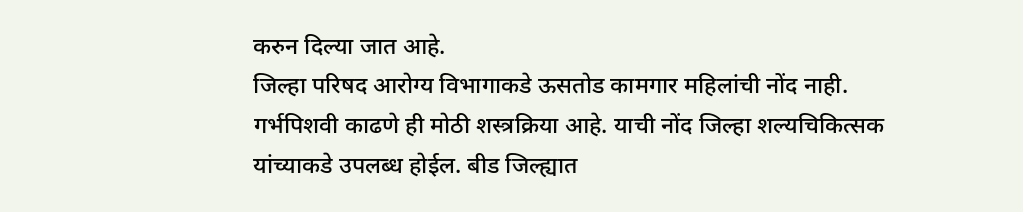करुन दिल्या जात आहे.
जिल्हा परिषद आरोग्य विभागाकडे ऊसतोड कामगार महिलांची नोंद नाही. गर्भपिशवी काढणे ही मोठी शस्त्रक्रिया आहे. याची नोंद जिल्हा शल्यचिकित्सक यांच्याकडे उपलब्ध होईल. बीड जिल्ह्यात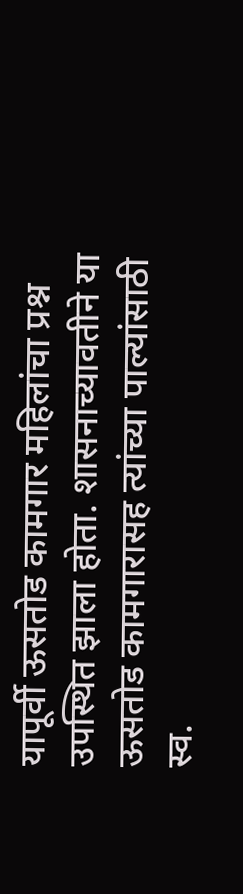यापूर्वी ऊसतोड कामगार महिलांचा प्रश्न उपस्थित झाला होता. शासनाच्यावतीने या ऊसतोड कामगारासह त्यांच्या पाल्यांसाठी स्व.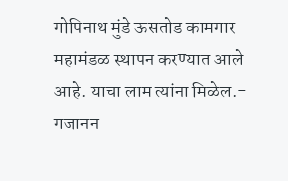गोपिनाथ मुंडे ऊसतोड कामगार महामंडळ स्थापन करण्यात आले आहे. याचा लाम त्यांना मिळेल.- गजानन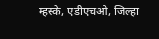म्हस्के, एडीएचओ, जिल्हा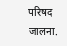परिषद जालना.